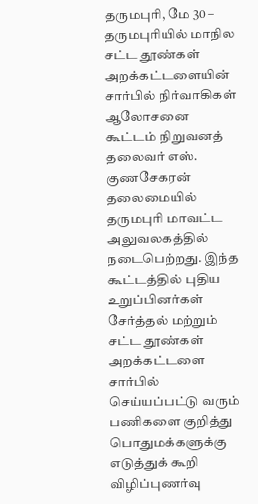தருமபுரி, மே 30 –
தருமபுரியில் மாநில சட்ட தூண்கள் அறக்கட்டளையின் சார்பில் நிர்வாகிகள் ஆலோசனை கூட்டம் நிறுவனத் தலைவர் எஸ். குணசேகரன் தலைமையில் தருமபுரி மாவட்ட அலுவலகத்தில் நடைபெற்றது. இந்த கூட்டத்தில் புதிய உறுப்பினர்கள் சேர்த்தல் மற்றும் சட்ட தூண்கள் அறக்கட்டளை சார்பில் செய்யப்பட்டு வரும் பணிகளை குறித்து பொதுமக்களுக்கு எடுத்துக் கூறி விழிப்புணர்வு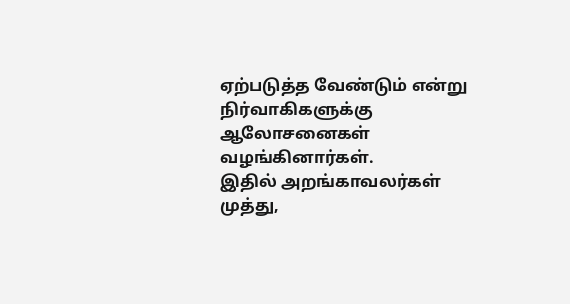ஏற்படுத்த வேண்டும் என்று நிர்வாகிகளுக்கு ஆலோசனைகள் வழங்கினார்கள்.
இதில் அறங்காவலர்கள் முத்து,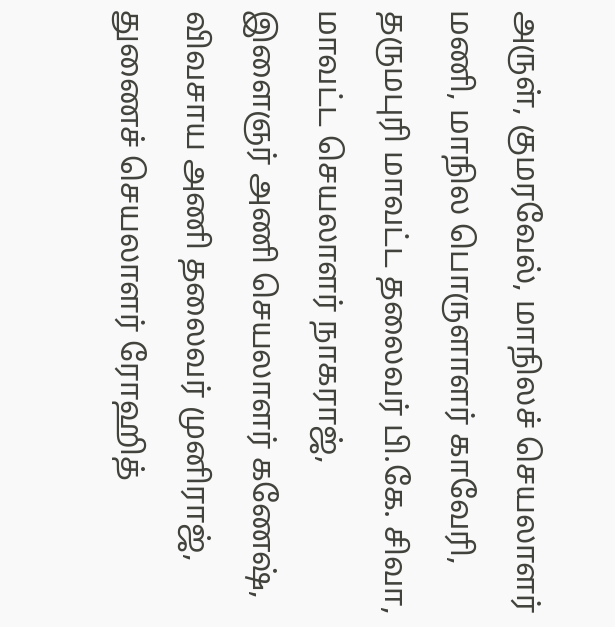அருள், குமரவேல், மாநிலச் செயலாளர் மணி, மாநில பொருளாளர் காவேரி, தருமபுரி மாவட்ட தலைவர் பி.கே. சிவா, மாவட்ட செயலாளர் நாகராஜ், இளைஞர் அணி செயலாளர் கணேஷ், விவசாய அணி தலைவர் முனிராஜ், துணைச் செயலாளர் ரோஹித்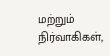மற்றும் நிர்வாகிகள்,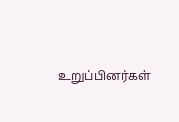உறுப்பினர்கள்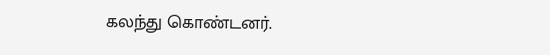கலந்து கொண்டனர்.